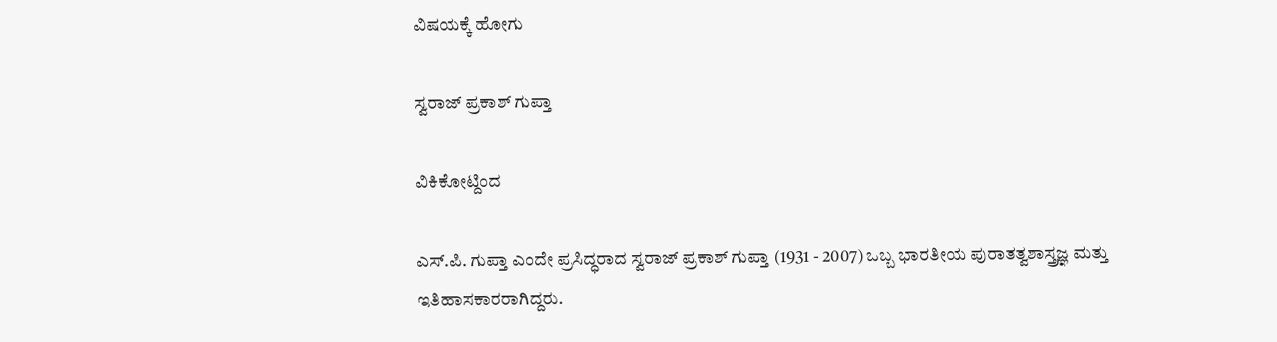ವಿಷಯಕ್ಕೆ ಹೋಗು

ಸ್ವರಾಜ್ ಪ್ರಕಾಶ್ ಗುಪ್ತಾ

ವಿಕಿಕೋಟ್ದಿಂದ

ಎಸ್.ಪಿ. ಗುಪ್ತಾ ಎಂದೇ ಪ್ರಸಿದ್ಧರಾದ ಸ್ವರಾಜ್ ಪ್ರಕಾಶ್ ಗುಪ್ತಾ (1931 - 2007) ಒಬ್ಬ ಭಾರತೀಯ ಪುರಾತತ್ವಶಾಸ್ತ್ರಜ್ಞ ಮತ್ತು ಇತಿಹಾಸಕಾರರಾಗಿದ್ದರು.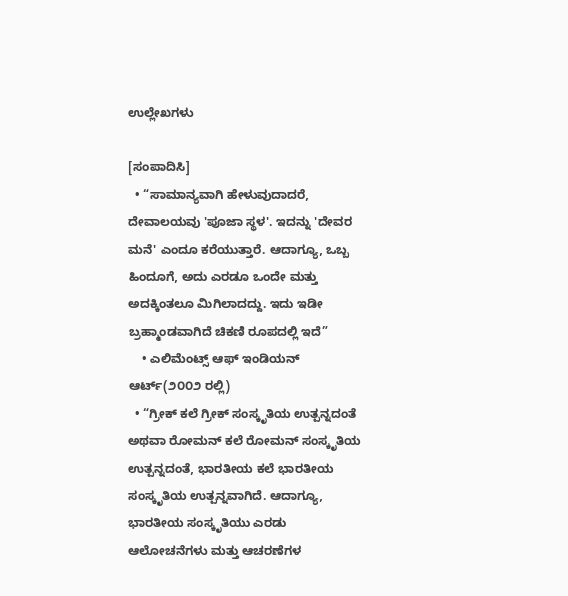ಉಲ್ಲೇಖಗಳು

[ಸಂಪಾದಿಸಿ]
  • “ಸಾಮಾನ್ಯವಾಗಿ ಹೇಳುವುದಾದರೆ, ದೇವಾಲಯವು 'ಪೂಜಾ ಸ್ಥಳ'. ಇದನ್ನು 'ದೇವರ ಮನೆ' ಎಂದೂ ಕರೆಯುತ್ತಾರೆ. ಆದಾಗ್ಯೂ, ಒಬ್ಬ ಹಿಂದೂಗೆ, ಅದು ಎರಡೂ ಒಂದೇ ಮತ್ತು ಅದಕ್ಕಿಂತಲೂ ಮಿಗಿಲಾದದ್ದು. ಇದು ಇಡೀ ಬ್ರಹ್ಮಾಂಡವಾಗಿದೆ ಚಿಕಣಿ ರೂಪದಲ್ಲಿ ಇದೆ”
    • ಎಲಿಮೆಂಟ್ಸ್ ಆಫ್ ಇಂಡಿಯನ್ ಆರ್ಟ್(೨೦೦೨ ರಲ್ಲಿ)
  • “ಗ್ರೀಕ್ ಕಲೆ ಗ್ರೀಕ್ ಸಂಸ್ಕೃತಿಯ ಉತ್ಪನ್ನದಂತೆ ಅಥವಾ ರೋಮನ್ ಕಲೆ ರೋಮನ್ ಸಂಸ್ಕೃತಿಯ ಉತ್ಪನ್ನದಂತೆ, ಭಾರತೀಯ ಕಲೆ ಭಾರತೀಯ ಸಂಸ್ಕೃತಿಯ ಉತ್ಪನ್ನವಾಗಿದೆ. ಆದಾಗ್ಯೂ, ಭಾರತೀಯ ಸಂಸ್ಕೃತಿಯು ಎರಡು ಆಲೋಚನೆಗಳು ಮತ್ತು ಆಚರಣೆಗಳ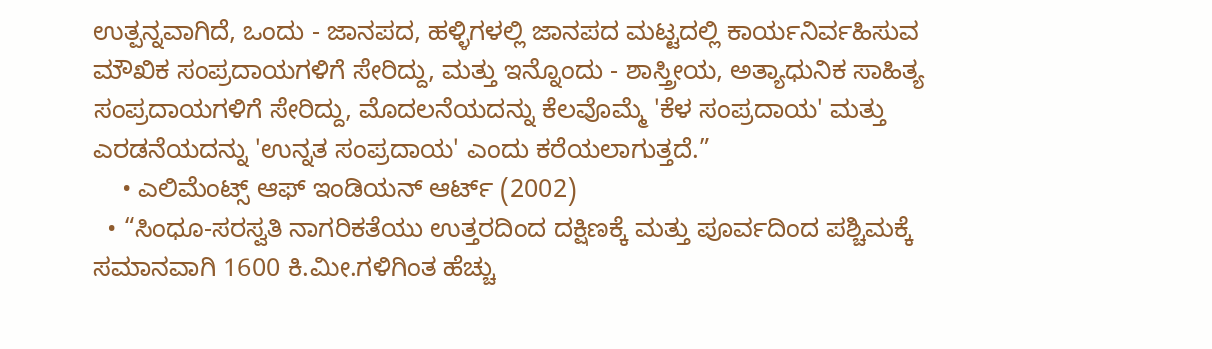ಉತ್ಪನ್ನವಾಗಿದೆ, ಒಂದು - ಜಾನಪದ, ಹಳ್ಳಿಗಳಲ್ಲಿ ಜಾನಪದ ಮಟ್ಟದಲ್ಲಿ ಕಾರ್ಯನಿರ್ವಹಿಸುವ ಮೌಖಿಕ ಸಂಪ್ರದಾಯಗಳಿಗೆ ಸೇರಿದ್ದು, ಮತ್ತು ಇನ್ನೊಂದು - ಶಾಸ್ತ್ರೀಯ, ಅತ್ಯಾಧುನಿಕ ಸಾಹಿತ್ಯ ಸಂಪ್ರದಾಯಗಳಿಗೆ ಸೇರಿದ್ದು, ಮೊದಲನೆಯದನ್ನು ಕೆಲವೊಮ್ಮೆ 'ಕೆಳ ಸಂಪ್ರದಾಯ' ಮತ್ತು ಎರಡನೆಯದನ್ನು 'ಉನ್ನತ ಸಂಪ್ರದಾಯ' ಎಂದು ಕರೆಯಲಾಗುತ್ತದೆ.”
    • ಎಲಿಮೆಂಟ್ಸ್ ಆಫ್ ಇಂಡಿಯನ್ ಆರ್ಟ್ (2002)
  • “ಸಿಂಧೂ-ಸರಸ್ವತಿ ನಾಗರಿಕತೆಯು ಉತ್ತರದಿಂದ ದಕ್ಷಿಣಕ್ಕೆ ಮತ್ತು ಪೂರ್ವದಿಂದ ಪಶ್ಚಿಮಕ್ಕೆ ಸಮಾನವಾಗಿ 1600 ಕಿ.ಮೀ.ಗಳಿಗಿಂತ ಹೆಚ್ಚು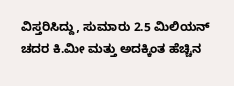ವಿಸ್ತರಿಸಿದ್ದು, ಸುಮಾರು 2.5 ಮಿಲಿಯನ್ ಚದರ ಕಿ.ಮೀ ಮತ್ತು ಅದಕ್ಕಿಂತ ಹೆಚ್ಚಿನ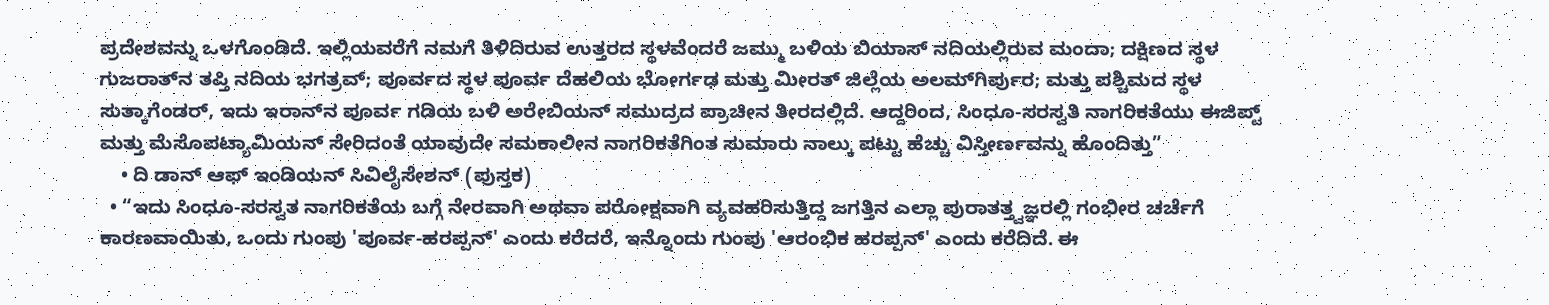ಪ್ರದೇಶವನ್ನು ಒಳಗೊಂಡಿದೆ. ಇಲ್ಲಿಯವರೆಗೆ ನಮಗೆ ತಿಳಿದಿರುವ ಉತ್ತರದ ಸ್ಥಳವೆಂದರೆ ಜಮ್ಮು ಬಳಿಯ ಬಿಯಾಸ್ ನದಿಯಲ್ಲಿರುವ ಮಂದಾ; ದಕ್ಷಿಣದ ಸ್ಥಳ ಗುಜರಾತ್‌ನ ತಪ್ತಿ ನದಿಯ ಭಗತ್ರವ್; ಪೂರ್ವದ ಸ್ಥಳ ಪೂರ್ವ ದೆಹಲಿಯ ಭೋರ್ಗಢ ಮತ್ತು ಮೀರತ್ ಜಿಲ್ಲೆಯ ಅಲಮ್‌ಗಿರ್ಪುರ; ಮತ್ತು ಪಶ್ಚಿಮದ ಸ್ಥಳ ಸುತ್ಕಾಗೆಂಡರ್, ಇದು ಇರಾನ್‌ನ ಪೂರ್ವ ಗಡಿಯ ಬಳಿ ಅರೇಬಿಯನ್ ಸಮುದ್ರದ ಪ್ರಾಚೀನ ತೀರದಲ್ಲಿದೆ. ಆದ್ದರಿಂದ, ಸಿಂಧೂ-ಸರಸ್ವತಿ ನಾಗರಿಕತೆಯು ಈಜಿಪ್ಟ್ ಮತ್ತು ಮೆಸೊಪಟ್ಯಾಮಿಯನ್ ಸೇರಿದಂತೆ ಯಾವುದೇ ಸಮಕಾಲೀನ ನಾಗರಿಕತೆಗಿಂತ ಸುಮಾರು ನಾಲ್ಕು ಪಟ್ಟು ಹೆಚ್ಚು ವಿಸ್ತೀರ್ಣವನ್ನು ಹೊಂದಿತ್ತು”
    • ದಿ ಡಾನ್ ಆಫ್ ಇಂಡಿಯನ್ ಸಿವಿಲೈಸೇಶನ್ (ಪುಸ್ತಕ)
  • “ಇದು ಸಿಂಧೂ-ಸರಸ್ವತ ನಾಗರಿಕತೆಯ ಬಗ್ಗೆ ನೇರವಾಗಿ ಅಥವಾ ಪರೋಕ್ಷವಾಗಿ ವ್ಯವಹರಿಸುತ್ತಿದ್ದ ಜಗತ್ತಿನ ಎಲ್ಲಾ ಪುರಾತತ್ತ್ವಜ್ಞರಲ್ಲಿ ಗಂಭೀರ ಚರ್ಚೆಗೆ ಕಾರಣವಾಯಿತು, ಒಂದು ಗುಂಪು 'ಪೂರ್ವ-ಹರಪ್ಪನ್' ಎಂದು ಕರೆದರೆ, ಇನ್ನೊಂದು ಗುಂಪು 'ಆರಂಭಿಕ ಹರಪ್ಪನ್' ಎಂದು ಕರೆದಿದೆ. ಈ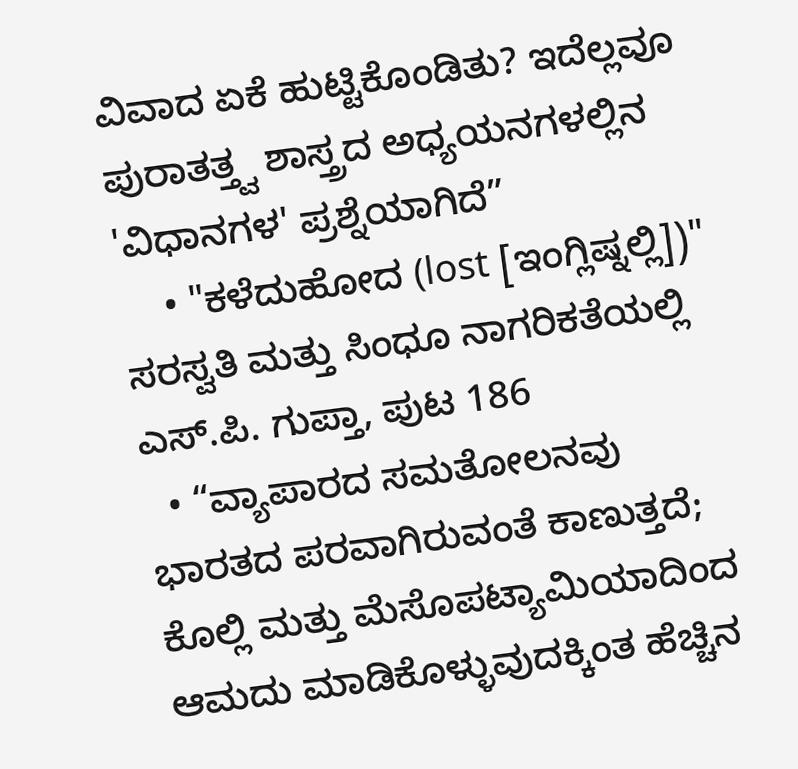ವಿವಾದ ಏಕೆ ಹುಟ್ಟಿಕೊಂಡಿತು? ಇದೆಲ್ಲವೂ ಪುರಾತತ್ತ್ವ ಶಾಸ್ತ್ರದ ಅಧ್ಯಯನಗಳಲ್ಲಿನ 'ವಿಧಾನಗಳ' ಪ್ರಶ್ನೆಯಾಗಿದೆ”
    • "ಕಳೆದುಹೋದ (lost [ಇಂಗ್ಲಿಷ್ನಲ್ಲಿ])" ಸರಸ್ವತಿ ಮತ್ತು ಸಿಂಧೂ ನಾಗರಿಕತೆಯಲ್ಲಿ ಎಸ್.ಪಿ. ಗುಪ್ತಾ, ಪುಟ 186
  • “ವ್ಯಾಪಾರದ ಸಮತೋಲನವು ಭಾರತದ ಪರವಾಗಿರುವಂತೆ ಕಾಣುತ್ತದೆ; ಕೊಲ್ಲಿ ಮತ್ತು ಮೆಸೊಪಟ್ಯಾಮಿಯಾದಿಂದ ಆಮದು ಮಾಡಿಕೊಳ್ಳುವುದಕ್ಕಿಂತ ಹೆಚ್ಚಿನ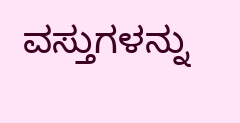ವಸ್ತುಗಳನ್ನು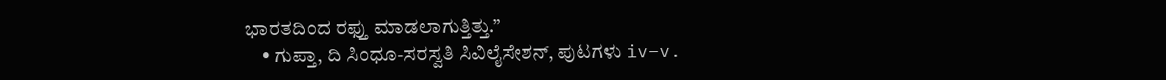ಭಾರತದಿಂದ ರಫ್ತು ಮಾಡಲಾಗುತ್ತಿತ್ತು.”
    • ಗುಪ್ತಾ, ದಿ ಸಿಂಧೂ-ಸರಸ್ವತಿ ಸಿವಿಲೈಸೇಶನ್, ಪುಟಗಳು iv–v.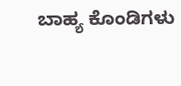ಬಾಹ್ಯ ಕೊಂಡಿಗಳು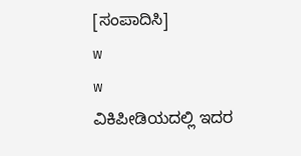[ಸಂಪಾದಿಸಿ]
w
w
ವಿಕಿಪೀಡಿಯದಲ್ಲಿ ಇದರ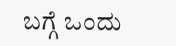ಬಗ್ಗೆ ಒಂದು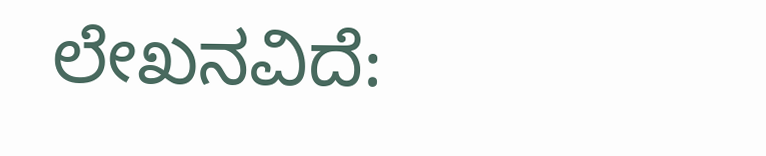ಲೇಖನವಿದೆ: